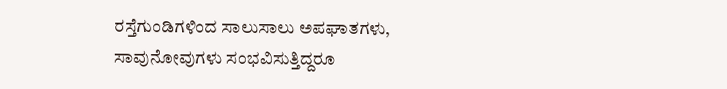ರಸ್ತೆಗುಂಡಿಗಳಿಂದ ಸಾಲುಸಾಲು ಅಪಘಾತಗಳು, ಸಾವುನೋವುಗಳು ಸಂಭವಿಸುತ್ತಿದ್ದರೂ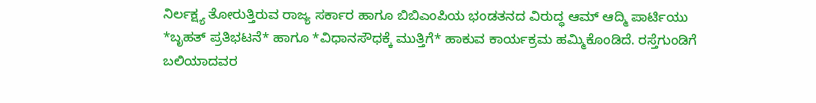ನಿರ್ಲಕ್ಷ್ಯ ತೋರುತ್ತಿರುವ ರಾಜ್ಯ ಸರ್ಕಾರ ಹಾಗೂ ಬಿಬಿಎಂಪಿಯ ಭಂಡತನದ ವಿರುದ್ಧ ಆಮ್ ಆದ್ಮಿ ಪಾರ್ಟಿಯು *ಬೃಹತ್ ಪ್ರತಿಭಟನೆ* ಹಾಗೂ *ವಿಧಾನಸೌಧಕ್ಕೆ ಮುತ್ತಿಗೆ* ಹಾಕುವ ಕಾರ್ಯಕ್ರಮ ಹಮ್ಮಿಕೊಂಡಿದೆ. ರಸ್ತೆಗುಂಡಿಗೆ ಬಲಿಯಾದವರ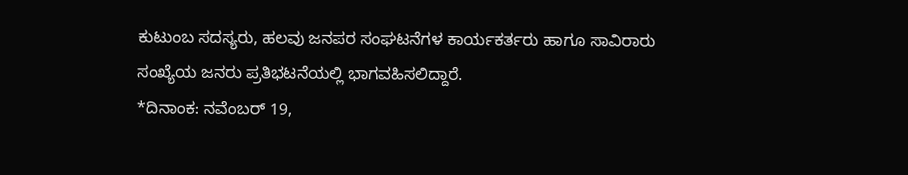ಕುಟುಂಬ ಸದಸ್ಯರು, ಹಲವು ಜನಪರ ಸಂಘಟನೆಗಳ ಕಾರ್ಯಕರ್ತರು ಹಾಗೂ ಸಾವಿರಾರು ಸಂಖ್ಯೆಯ ಜನರು ಪ್ರತಿಭಟನೆಯಲ್ಲಿ ಭಾಗವಹಿಸಲಿದ್ದಾರೆ.
*ದಿನಾಂಕ: ನವೆಂಬರ್ 19,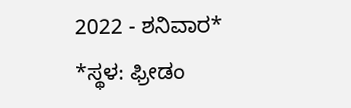2022 - ಶನಿವಾರ*
*ಸ್ಥಳ: ಫ್ರೀಡಂ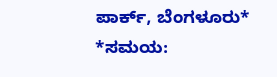ಪಾರ್ಕ್, ಬೆಂಗಳೂರು*
*ಸಮಯ: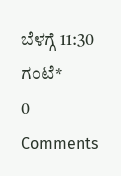ಬೆಳಗ್ಗೆ 11:30 ಗಂಟೆ*
0 Comments